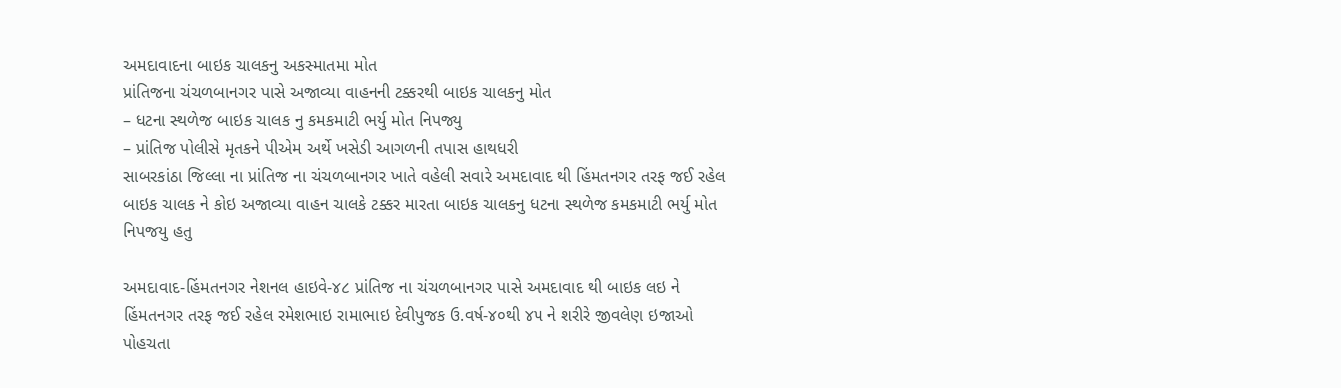અમદાવાદના બાઇક ચાલકનુ અકસ્માતમા મોત
પ્રાંતિજના ચંચળબાનગર પાસે અજાવ્યા વાહનની ટક્કરથી બાઇક ચાલકનુ મોત
– ધટના સ્થળેજ બાઇક ચાલક નુ કમકમાટી ભર્યુ મોત નિપજ્યુ
– પ્રાંતિજ પોલીસે મૃતકને પીએમ અર્થે ખસેડી આગળની તપાસ હાથધરી
સાબરકાંઠા જિલ્લા ના પ્રાંતિજ ના ચંચળબાનગર ખાતે વહેલી સવારે અમદાવાદ થી હિંમતનગર તરફ જઈ રહેલ બાઇક ચાલક ને કોઇ અજાવ્યા વાહન ચાલકે ટક્કર મારતા બાઇક ચાલકનુ ધટના સ્થળેજ કમકમાટી ભર્યુ મોત નિપજયુ હતુ

અમદાવાદ-હિંમતનગર નેશનલ હાઇવે-૪૮ પ્રાંતિજ ના ચંચળબાનગર પાસે અમદાવાદ થી બાઇક લઇ ને હિંમતનગર તરફ જઈ રહેલ રમેશભાઇ રામાભાઇ દેવીપુજક ઉ.વર્ષ-૪૦થી ૪૫ ને શરીરે જીવલેણ ઇજાઓ પોહચતા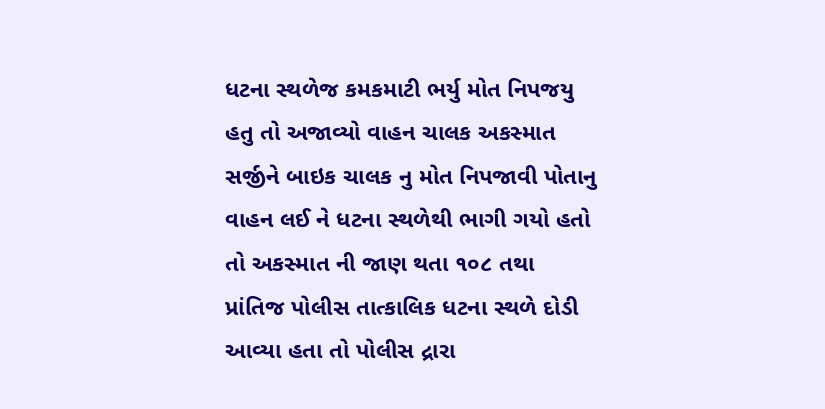ધટના સ્થળેજ કમકમાટી ભર્યુ મોત નિપજયુ હતુ તો અજાવ્યો વાહન ચાલક અકસ્માત સર્જીને બાઇક ચાલક નુ મોત નિપજાવી પોતાનુ વાહન લઈ ને ધટના સ્થળેથી ભાગી ગયો હતો તો અકસ્માત ની જાણ થતા ૧૦૮ તથા પ્રાંતિજ પોલીસ તાત્કાલિક ધટના સ્થળે દોડી આવ્યા હતા તો પોલીસ દ્રારા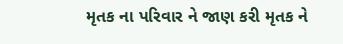મૃતક ના પરિવાર ને જાણ કરી મૃતક ને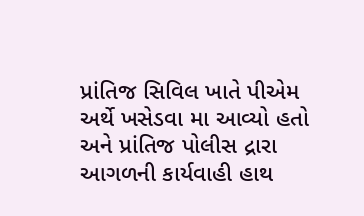પ્રાંતિજ સિવિલ ખાતે પીએમ અર્થે ખસેડવા મા આવ્યો હતો અને પ્રાંતિજ પોલીસ દ્રારા આગળની કાર્યવાહી હાથ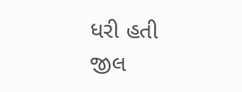ધરી હતી
જીલ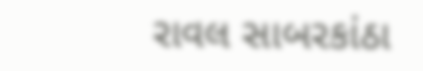રાવલ સાબરકાંઠા